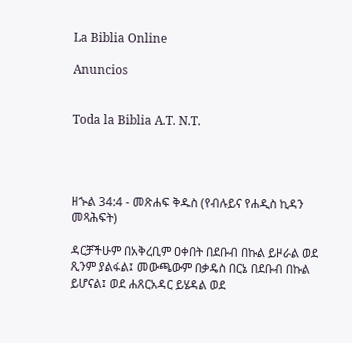La Biblia Online

Anuncios


Toda la Biblia A.T. N.T.




ዘኍል 34:4 - መጽሐፍ ቅዱስ (የብሉይና የሐዲስ ኪዳን መጻሕፍት)

ዳርቻችሁም በአቅረቢም ዐቀበት በደቡብ በኩል ይዞራል ወደ ጺንም ያልፋል፤ መውጫውም በቃዴስ በርኔ በደቡብ በኩል ይሆናል፤ ወደ ሐጸርአዳር ይሄዳል ወደ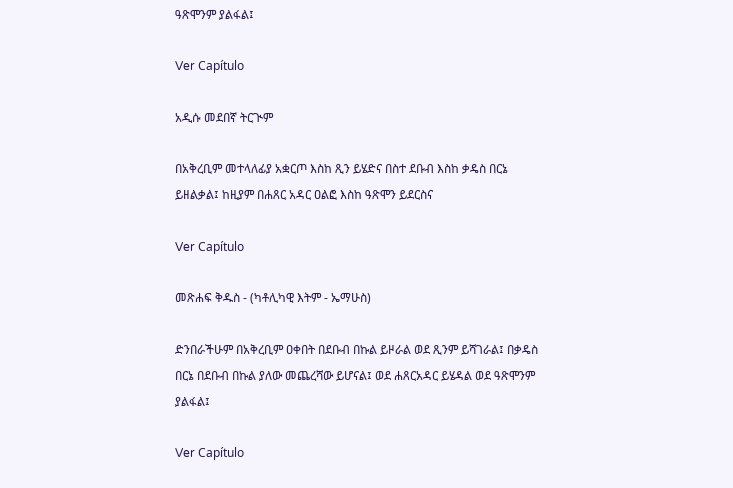ዓጽሞንም ያልፋል፤

Ver Capítulo

አዲሱ መደበኛ ትርጒም

በአቅረቢም መተላለፊያ አቋርጦ እስከ ጺን ይሄድና በስተ ደቡብ እስከ ቃዴስ በርኔ ይዘልቃል፤ ከዚያም በሐጸር አዳር ዐልፎ እስከ ዓጽሞን ይደርስና

Ver Capítulo

መጽሐፍ ቅዱስ - (ካቶሊካዊ እትም - ኤማሁስ)

ድንበራችሁም በአቅረቢም ዐቀበት በደቡብ በኩል ይዞራል ወደ ጺንም ይሻገራል፤ በቃዴስ በርኔ በደቡብ በኩል ያለው መጨረሻው ይሆናል፤ ወደ ሐጸርአዳር ይሄዳል ወደ ዓጽሞንም ያልፋል፤

Ver Capítulo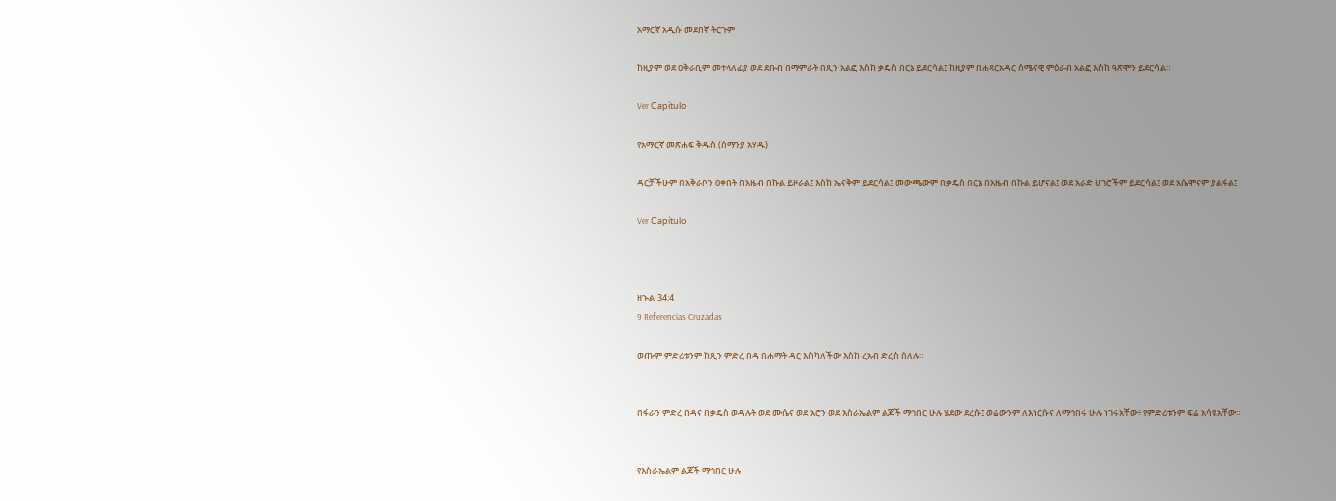አማርኛ አዲሱ መደበኛ ትርጉም

ከዚያም ወደ ዐቅራቢም መተላለፊያ ወደ ደቡብ በማምራት በጺን አልፎ እስከ ቃዴስ በርኔ ይደርሳል፤ ከዚያም በሐጻርአዳር ሰሜናዊ ምዕራብ አልፎ እስከ ዓጽሞን ይደርሳል።

Ver Capítulo

የአማርኛ መጽሐፍ ቅዱስ (ሰማንያ አሃዱ)

ዳርቻችሁም በአቅራቦን ዐቀበት በአዜብ በኩል ይዞራል፤ እስከ ኤናቅም ይደርሳል፤ መውጫውም በቃዴስ በርኔ በአዜብ በኩል ይሆናል፤ ወደ አራድ ሀገሮችም ይደርሳል፤ ወደ አሴሞናም ያልፋል፤

Ver Capítulo



ዘኍል 34:4
9 Referencias Cruzadas

ወጡም ምድሪቱንም ከጺን ምድረ በዳ በሐማት ዳር እስካለችው እስከ ረአብ ድረስ ሰለሉ።


በፋራን ምድረ በዳና በቃዴስ ወዳሉት ወደ ሙሴና ወደ አሮን ወደ እስራኤልም ልጆች ማኅበር ሁሉ ሄደው ደረሱ፤ ወሬውንም ለእነርሱና ለማኅበሩ ሁሉ ነገሩአቸው፥ የምድሪቱንም ፍሬ አሳዩአቸው።


የእስራኤልም ልጆች ማኅበር ሁሉ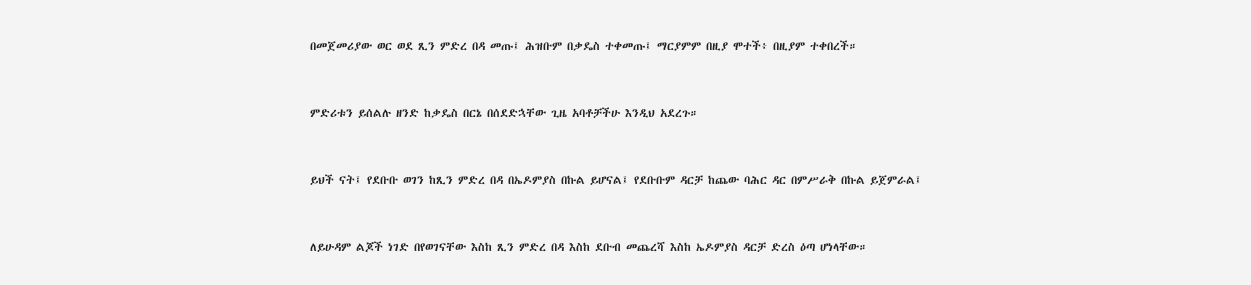በመጀመሪያው ወር ወደ ጺን ምድረ በዳ መጡ፤ ሕዝቡም በቃዴስ ተቀመጡ፤ ማርያምም በዚያ ሞተች፥ በዚያም ተቀበረች።


ምድሪቱን ይሰልሉ ዘንድ ከቃዴስ በርኔ በሰደድኋቸው ጊዜ አባቶቻችሁ እንዲህ አደረጉ።


ይህች ናት፤ የደቡቡ ወገን ከጺን ምድረ በዳ በኤዶምያስ በኩል ይሆናል፤ የደቡቡም ዳርቻ ከጨው ባሕር ዳር በምሥራቅ በኩል ይጀምራል፤


ለይሁዳም ልጆች ነገድ በየወገናቸው እስከ ጺን ምድረ በዳ እስከ ደቡብ መጨረሻ እስከ ኤዶምያስ ዳርቻ ድረስ ዕጣ ሆነላቸው።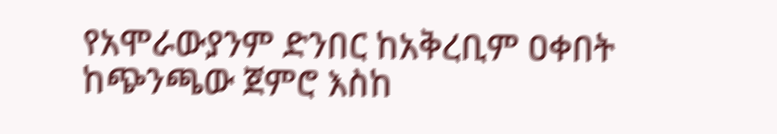የአሞራውያንም ድንበር ከአቅረቢም ዐቀበት ከጭንጫው ጀምሮ እስከ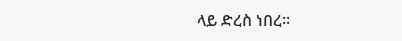ላይ ድረስ ነበረ።